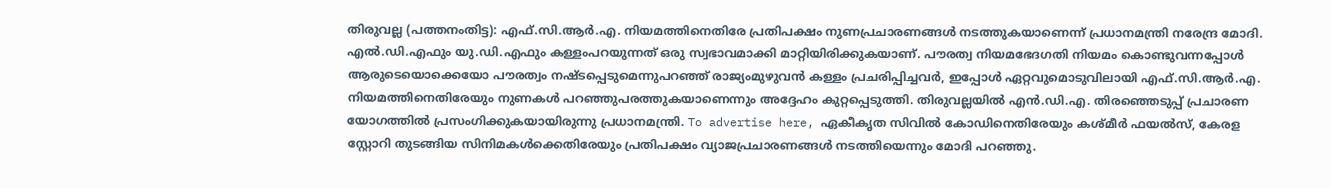തിരുവല്ല (പത്തനംതിട്ട): എഫ്.സി.ആർ.എ. നിയമത്തിനെതിരേ പ്രതിപക്ഷം നുണപ്രചാരണങ്ങൾ നടത്തുകയാണെന്ന് പ്രധാനമന്ത്രി നരേന്ദ്ര മോദി. എൽ.ഡി.എഫും യു.ഡി.എഫും കള്ളംപറയുന്നത് ഒരു സ്വഭാവമാക്കി മാറ്റിയിരിക്കുകയാണ്. പൗരത്വ നിയമഭേദഗതി നിയമം കൊണ്ടുവന്നപ്പോൾ ആരുടെയൊക്കെയോ പൗരത്വം നഷ്ടപ്പെടുമെന്നുപറഞ്ഞ് രാജ്യംമുഴുവൻ കള്ളം പ്രചരിപ്പിച്ചവർ, ഇപ്പോൾ ഏറ്റവുമൊടുവിലായി എഫ്.സി.ആർ.എ. നിയമത്തിനെതിരേയും നുണകൾ പറഞ്ഞുപരത്തുകയാണെന്നും അദ്ദേഹം കുറ്റപ്പെടുത്തി. തിരുവല്ലയിൽ എൻ.ഡി.എ. തിരഞ്ഞെടുപ്പ് പ്രചാരണ യോഗത്തിൽ പ്രസംഗിക്കുകയായിരുന്നു പ്രധാനമന്ത്രി. To advertise here, ഏകീകൃത സിവിൽ കോഡിനെതിരേയും കശ്മീർ ഫയൽസ്, കേരള സ്റ്റോറി തുടങ്ങിയ സിനിമകൾക്കെതിരേയും പ്രതിപക്ഷം വ്യാജപ്രചാരണങ്ങൾ നടത്തിയെന്നും മോദി പറഞ്ഞു.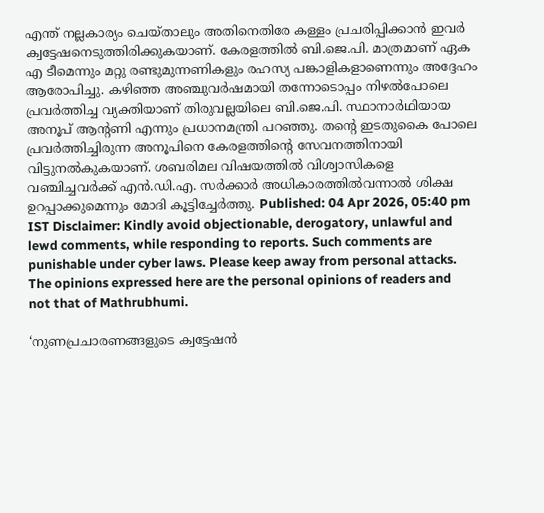എന്ത് നല്ലകാര്യം ചെയ്താലും അതിനെതിരേ കള്ളം പ്രചരിപ്പിക്കാൻ ഇവർ ക്വട്ടേഷനെടുത്തിരിക്കുകയാണ്. കേരളത്തിൽ ബി.ജെ.പി. മാത്രമാണ് ഏക എ ടീമെന്നും മറ്റു രണ്ടുമുന്നണികളും രഹസ്യ പങ്കാളികളാണെന്നും അദ്ദേഹം ആരോപിച്ചു. കഴിഞ്ഞ അഞ്ചുവർഷമായി തന്നോടൊപ്പം നിഴൽപോലെ പ്രവർത്തിച്ച വ്യക്തിയാണ് തിരുവല്ലയിലെ ബി.ജെ.പി. സ്ഥാനാർഥിയായ അനൂപ് ആന്റണി എന്നും പ്രധാനമന്ത്രി പറഞ്ഞു. തന്റെ ഇടതുകൈ പോലെ പ്രവർത്തിച്ചിരുന്ന അനൂപിനെ കേരളത്തിന്റെ സേവനത്തിനായി വിട്ടുനൽകുകയാണ്. ശബരിമല വിഷയത്തിൽ വിശ്വാസികളെ വഞ്ചിച്ചവർക്ക് എൻ.ഡി.എ. സർക്കാർ അധികാരത്തിൽവന്നാൽ ശിക്ഷ ഉറപ്പാക്കുമെന്നും മോദി കൂട്ടിച്ചേർത്തു. Published: 04 Apr 2026, 05:40 pm IST Disclaimer: Kindly avoid objectionable, derogatory, unlawful and lewd comments, while responding to reports. Such comments are punishable under cyber laws. Please keep away from personal attacks. The opinions expressed here are the personal opinions of readers and not that of Mathrubhumi.

‘നുണപ്രചാരണങ്ങളുടെ ക്വട്ടേഷൻ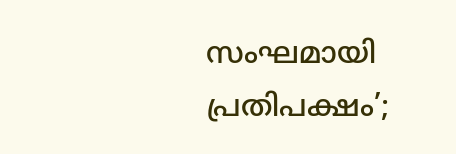സംഘമായി പ്രതിപക്ഷം’;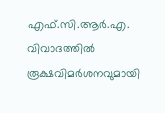എഫ്.സി.ആർ.എ. വിവാദത്തിൽ രൂക്ഷവിമർശനവുമായി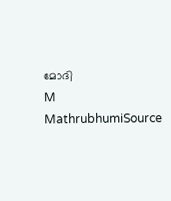മോദി
M
MathrubhumiSource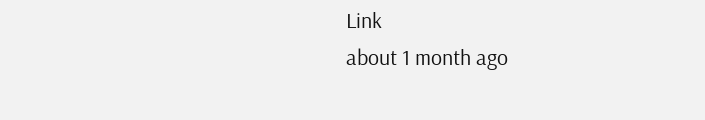Link
about 1 month ago